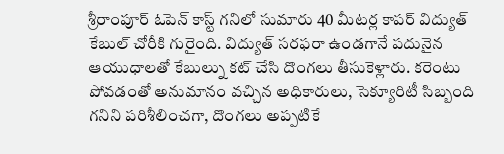శ్రీరాంపూర్ ఓపెన్ కాస్ట్ గనిలో సుమారు 40 మీటర్ల కాపర్ విద్యుత్ కేబుల్ చోరీకి గురైంది. విద్యుత్ సరఫరా ఉండగానే పదునైన ఆయుధాలతో కేబుల్ను కట్ చేసి దొంగలు తీసుకెళ్లారు. కరెంటు పోవడంతో అనుమానం వచ్చిన అధికారులు, సెక్యూరిటీ సిబ్బంది గనిని పరిశీలించగా, దొంగలు అప్పటికే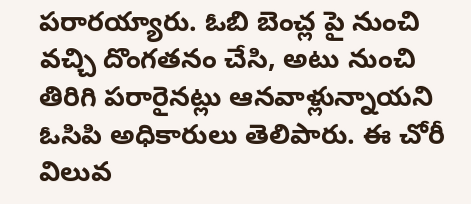పరారయ్యారు. ఓబి బెంచ్ల పై నుంచి వచ్చి దొంగతనం చేసి, అటు నుంచి తిరిగి పరారైనట్లు ఆనవాళ్లున్నాయని ఓసిపి అధికారులు తెలిపారు. ఈ చోరీ విలువ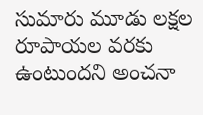సుమారు మూడు లక్షల రూపాయల వరకు ఉంటుందని అంచనా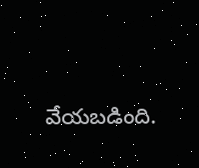వేయబడింది.